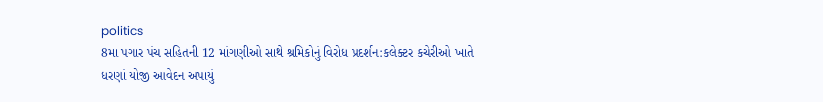politics
8મા પગાર પંચ સહિતની 12 માંગણીઓ સાથે શ્રમિકોનું વિરોધ પ્રદર્શન:કલેક્ટર કચેરીઓ ખાતે ધરણાં યોજી આવેદન અપાયું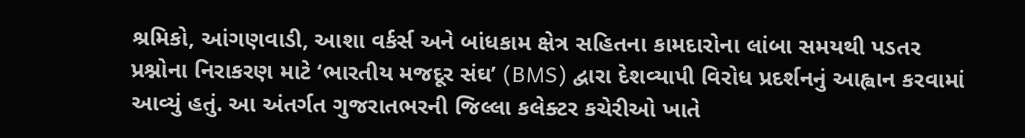શ્રમિકો, આંગણવાડી, આશા વર્કર્સ અને બાંધકામ ક્ષેત્ર સહિતના કામદારોના લાંબા સમયથી પડતર પ્રશ્નોના નિરાકરણ માટે ‘ભારતીય મજદૂર સંઘ’ (BMS) દ્વારા દેશવ્યાપી વિરોધ પ્રદર્શનનું આહ્વાન કરવામાં આવ્યું હતું. આ અંતર્ગત ગુજરાતભરની જિલ્લા કલેક્ટર કચેરીઓ ખાતે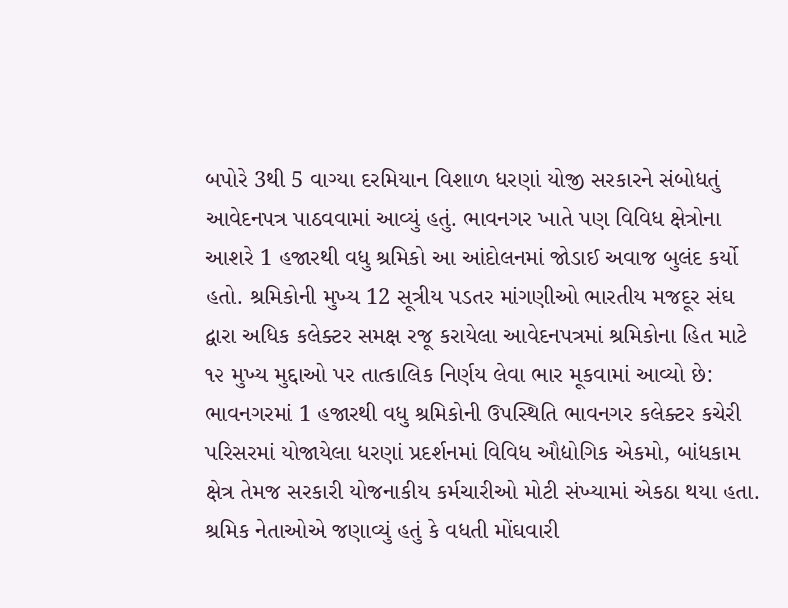બપોરે 3થી 5 વાગ્યા દરમિયાન વિશાળ ધરણાં યોજી સરકારને સંબોધતું આવેદનપત્ર પાઠવવામાં આવ્યું હતું. ભાવનગર ખાતે પણ વિવિધ ક્ષેત્રોના આશરે 1 હજારથી વધુ શ્રમિકો આ આંદોલનમાં જોડાઈ અવાજ બુલંદ કર્યો હતો. શ્રમિકોની મુખ્ય 12 સૂત્રીય પડતર માંગણીઓ ભારતીય મજદૂર સંઘ દ્વારા અધિક કલેક્ટર સમક્ષ રજૂ કરાયેલા આવેદનપત્રમાં શ્રમિકોના હિત માટે ૧૨ મુખ્ય મુદ્દાઓ પર તાત્કાલિક નિર્ણય લેવા ભાર મૂકવામાં આવ્યો છે: ભાવનગરમાં 1 હજારથી વધુ શ્રમિકોની ઉપસ્થિતિ ભાવનગર કલેક્ટર કચેરી પરિસરમાં યોજાયેલા ધરણાં પ્રદર્શનમાં વિવિધ ઔદ્યોગિક એકમો, બાંધકામ ક્ષેત્ર તેમજ સરકારી યોજનાકીય કર્મચારીઓ મોટી સંખ્યામાં એકઠા થયા હતા. શ્રમિક નેતાઓએ જણાવ્યું હતું કે વધતી મોંઘવારી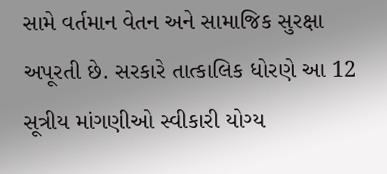સામે વર્તમાન વેતન અને સામાજિક સુરક્ષા અપૂરતી છે. સરકારે તાત્કાલિક ધોરણે આ 12 સૂત્રીય માંગણીઓ સ્વીકારી યોગ્ય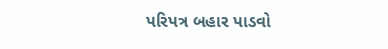પરિપત્ર બહાર પાડવો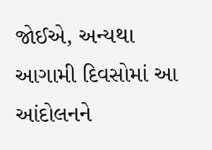જોઈએ, અન્યથા આગામી દિવસોમાં આ આંદોલનને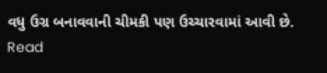વધુ ઉગ્ર બનાવવાની ચીમકી પણ ઉચ્ચારવામાં આવી છે.
Read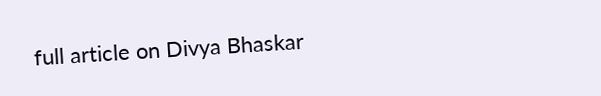full article on Divya Bhaskar